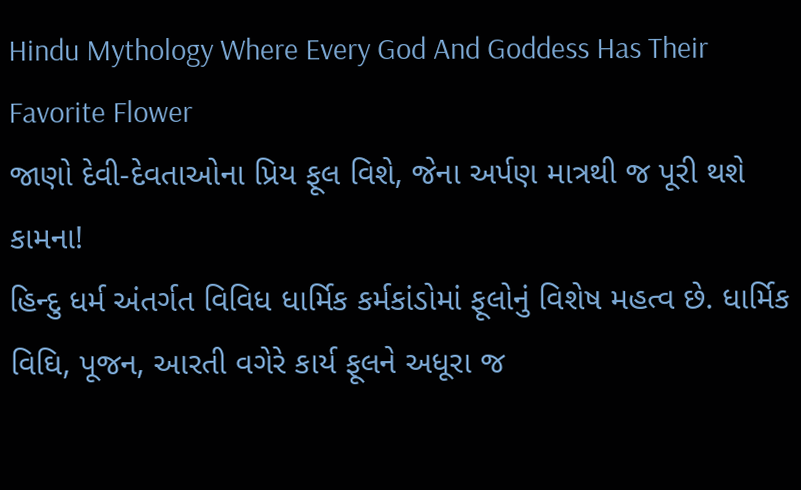Hindu Mythology Where Every God And Goddess Has Their Favorite Flower
જાણો દેવી-દેવતાઓના પ્રિય ફૂલ વિશે, જેના અર્પણ માત્રથી જ પૂરી થશે કામના!
હિન્દુ ધર્મ અંતર્ગત વિવિધ ધાર્મિક કર્મકાંડોમાં ફૂલોનું વિશેષ મહત્વ છે. ધાર્મિક વિઘિ, પૂજન, આરતી વગેરે કાર્ય ફૂલને અધૂરા જ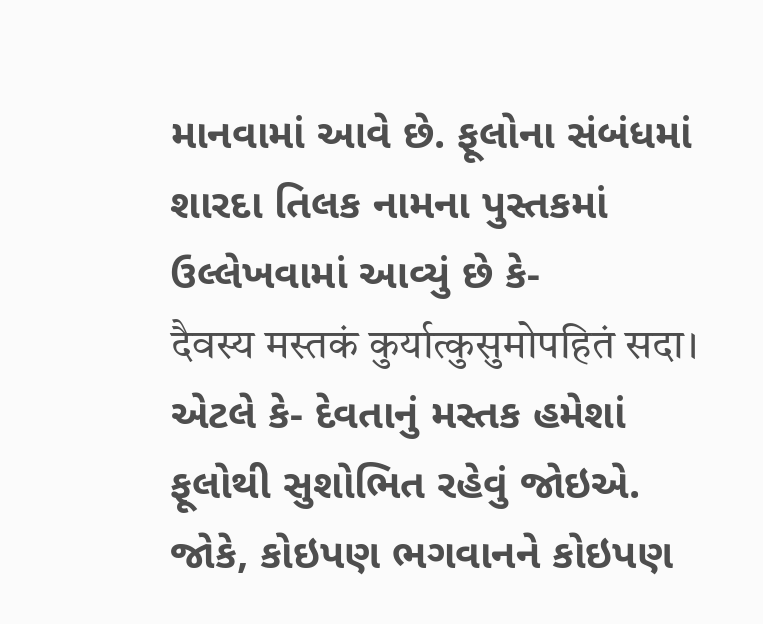માનવામાં આવે છે. ફૂલોના સંબંધમાં શારદા તિલક નામના પુસ્તકમાં ઉલ્લેખવામાં આવ્યું છે કે-
दैवस्य मस्तकं कुर्यात्कुसुमोपहितं सदा।
એટલે કે- દેવતાનું મસ્તક હમેશાં ફૂલોથી સુશોભિત રહેવું જોઇએ.
જોકે, કોઇપણ ભગવાનને કોઇપણ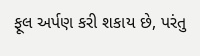ફૂલ અર્પણ કરી શકાય છે, પરંતુ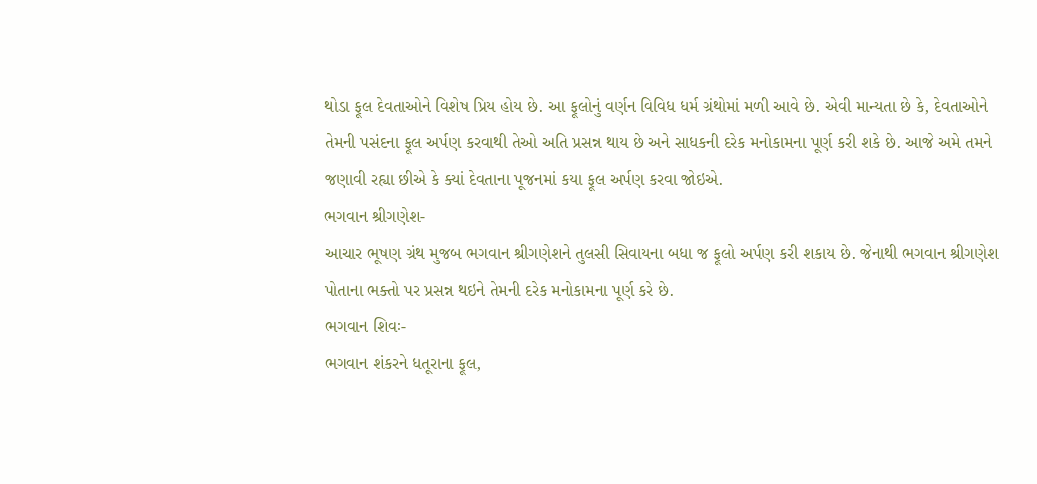થોડા ફૂલ દેવતાઓને વિશેષ પ્રિય હોય છે. આ ફૂલોનું વર્ણન વિવિધ ધર્મ ગ્રંથોમાં મળી આવે છે. એવી માન્યતા છે કે, દેવતાઓને તેમની પસંદના ફૂલ અર્પણ કરવાથી તેઓ અતિ પ્રસન્ન થાય છે અને સાધકની દરેક મનોકામના પૂર્ણ કરી શકે છે. આજે અમે તમને જણાવી રહ્યા છીએ કે ક્યાં દેવતાના પૂજનમાં કયા ફૂલ અર્પણ કરવા જોઇએ.
ભગવાન શ્રીગણેશ-
આચાર ભૂષણ ગ્રંથ મુજબ ભગવાન શ્રીગણેશને તુલસી સિવાયના બધા જ ફૂલો અર્પણ કરી શકાય છે. જેનાથી ભગવાન શ્રીગણેશ પોતાના ભક્તો પર પ્રસન્ન થઇને તેમની દરેક મનોકામના પૂર્ણ કરે છે.
ભગવાન શિવઃ-
ભગવાન શંકરને ધતૂરાના ફૂલ,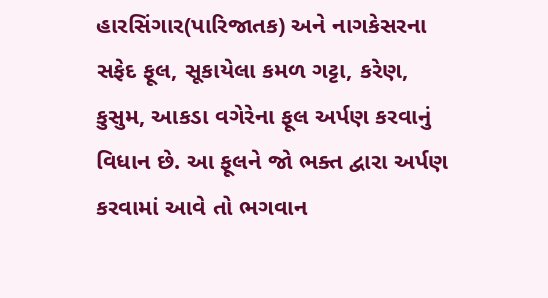હારસિંગાર(પારિજાતક) અને નાગકેસરના સફેદ ફૂલ, સૂકાયેલા કમળ ગટ્ટા, કરેણ, કુસુમ, આકડા વગેરેના ફૂલ અર્પણ કરવાનું વિધાન છે. આ ફૂલને જો ભક્ત દ્વારા અર્પણ કરવામાં આવે તો ભગવાન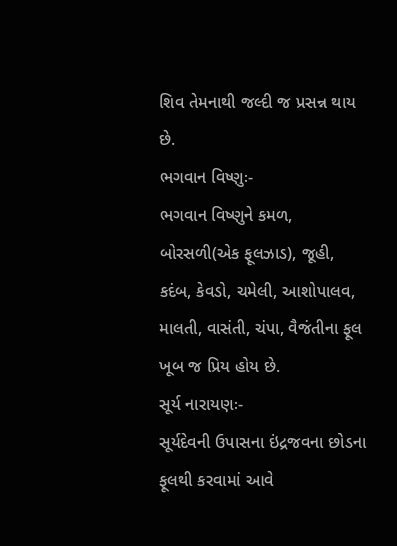શિવ તેમનાથી જલ્દી જ પ્રસન્ન થાય છે.
ભગવાન વિષ્ણુઃ-
ભગવાન વિષ્ણુને કમળ, બોરસળી(એક ફૂલઝાડ), જૂહી, કદંબ, કેવડો, ચમેલી, આશોપાલવ, માલતી, વાસંતી, ચંપા, વૈજંતીના ફૂલ ખૂબ જ પ્રિય હોય છે.
સૂર્ય નારાયણઃ-
સૂર્યદેવની ઉપાસના ઇંદ્રજવના છોડના ફૂલથી કરવામાં આવે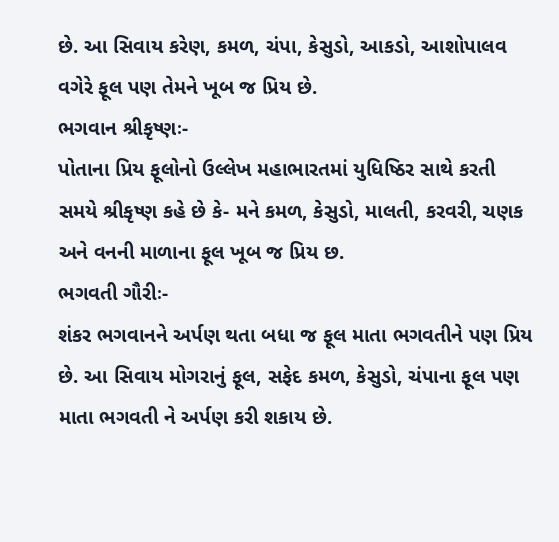છે. આ સિવાય કરેણ, કમળ, ચંપા, કેસુડો, આકડો, આશોપાલવ વગેરે ફૂલ પણ તેમને ખૂબ જ પ્રિય છે.
ભગવાન શ્રીકૃષ્ણઃ-
પોતાના પ્રિય ફૂલોનો ઉલ્લેખ મહાભારતમાં યુધિષ્ઠિર સાથે કરતી સમયે શ્રીકૃષ્ણ કહે છે કે- મને કમળ, કેસુડો, માલતી, કરવરી, ચણક અને વનની માળાના ફૂલ ખૂબ જ પ્રિય છ.
ભગવતી ગૌરીઃ-
શંકર ભગવાનને અર્પણ થતા બધા જ ફૂલ માતા ભગવતીને પણ પ્રિય છે. આ સિવાય મોગરાનું ફૂલ, સફેદ કમળ, કેસુડો, ચંપાના ફૂલ પણ માતા ભગવતી ને અર્પણ કરી શકાય છે.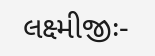લક્ષ્મીજીઃ-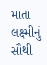માતા લક્ષ્મીનું સૌથી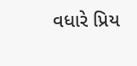વધારે પ્રિય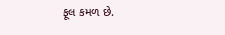ફૂલ કમળ છે.